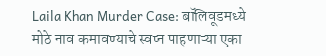Laila Khan Murder Case: बॉलिवूडमध्ये मोठे नाव कमावण्याचे स्वप्न पाहणाऱ्या एका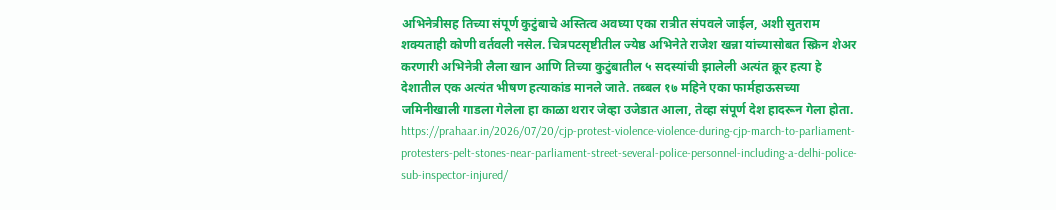अभिनेत्रीसह तिच्या संपूर्ण कुटुंबाचे अस्तित्व अवघ्या एका रात्रीत संपवले जाईल, अशी सुतराम शक्यताही कोणी वर्तवली नसेल. चित्रपटसृष्टीतील ज्येष्ठ अभिनेते राजेश खन्ना यांच्यासोबत स्क्रिन शेअर करणारी अभिनेत्री लैला खान आणि तिच्या कुटुंबातील ५ सदस्यांची झालेली अत्यंत क्रूर हत्या हे देशातील एक अत्यंत भीषण हत्याकांड मानले जाते. तब्बल १७ महिने एका फार्महाऊसच्या जमिनीखाली गाडला गेलेला हा काळा थरार जेव्हा उजेडात आला, तेव्हा संपूर्ण देश हादरून गेला होता.
https://prahaar.in/2026/07/20/cjp-protest-violence-violence-during-cjp-march-to-parliament-protesters-pelt-stones-near-parliament-street-several-police-personnel-including-a-delhi-police-sub-inspector-injured/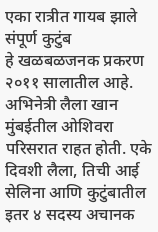एका रात्रीत गायब झाले संपूर्ण कुटुंब
हे खळबळजनक प्रकरण २०११ सालातील आहे. अभिनेत्री लैला खान मुंबईतील ओशिवरा परिसरात राहत होती. एके दिवशी लैला, तिची आई सेलिना आणि कुटुंबातील इतर ४ सदस्य अचानक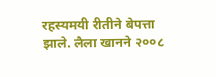रहस्यमयी रीतीने बेपत्ता झाले. लैला खानने २००८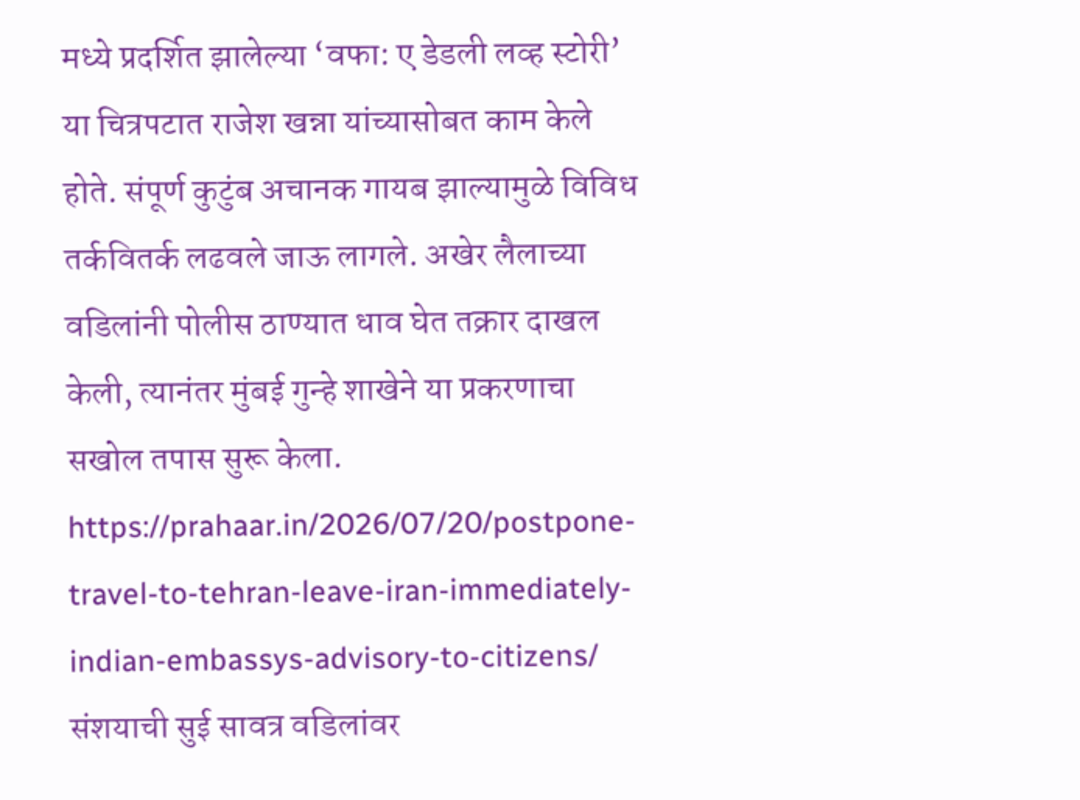मध्ये प्रदर्शित झालेल्या ‘वफा: ए डेडली लव्ह स्टोरी’ या चित्रपटात राजेश खन्ना यांच्यासोबत काम केले होते. संपूर्ण कुटुंब अचानक गायब झाल्यामुळे विविध तर्कवितर्क लढवले जाऊ लागले. अखेर लैलाच्या वडिलांनी पोलीस ठाण्यात धाव घेत तक्रार दाखल केली, त्यानंतर मुंबई गुन्हे शाखेने या प्रकरणाचा सखोल तपास सुरू केला.
https://prahaar.in/2026/07/20/postpone-travel-to-tehran-leave-iran-immediately-indian-embassys-advisory-to-citizens/
संशयाची सुई सावत्र वडिलांवर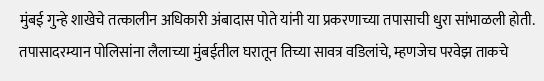मुंबई गुन्हे शाखेचे तत्कालीन अधिकारी अंबादास पोते यांनी या प्रकरणाच्या तपासाची धुरा सांभाळली होती. तपासादरम्यान पोलिसांना लैलाच्या मुंबईतील घरातून तिच्या सावत्र वडिलांचे, म्हणजेच परवेझ ताकचे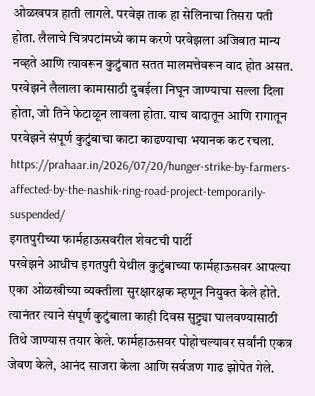ओळखपत्र हाती लागले. परवेझ ताक हा सेलिनाचा तिसरा पती होता. लैलाचे चित्रपटांमध्ये काम करणे परवेझला अजिबात मान्य नव्हते आणि त्यावरून कुटुंबात सतत मालमत्तेवरून वाद होत असत. परवेझने लैलाला कामासाठी दुबईला निघून जाण्याचा सल्ला दिला होता, जो तिने फेटाळून लावला होता. याच वादातून आणि रागातून परवेझने संपूर्ण कुटुंबाचा काटा काढण्याचा भयानक कट रचला.
https://prahaar.in/2026/07/20/hunger-strike-by-farmers-affected-by-the-nashik-ring-road-project-temporarily-suspended/
इगतपुरीच्या फार्महाऊसवरील शेवटची पार्टी
परवेझने आधीच इगतपुरी येथील कुटुंबाच्या फार्महाऊसवर आपल्या एका ओळखीच्या व्यक्तीला सुरक्षारक्षक म्हणून नियुक्त केले होते. त्यानंतर त्याने संपूर्ण कुटुंबाला काही दिवस सुट्ट्या घालवण्यासाठी तिथे जाण्यास तयार केले. फार्महाऊसवर पोहोचल्यावर सर्वांनी एकत्र जेवण केले, आनंद साजरा केला आणि सर्वजण गाढ झोपेत गेले.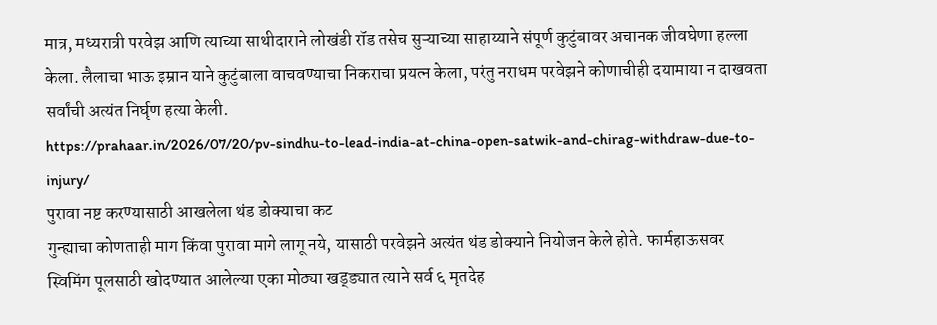मात्र, मध्यरात्री परवेझ आणि त्याच्या साथीदाराने लोखंडी रॉड तसेच सुऱ्याच्या साहाय्याने संपूर्ण कुटुंबावर अचानक जीवघेणा हल्ला केला. लैलाचा भाऊ इम्रान याने कुटुंबाला वाचवण्याचा निकराचा प्रयत्न केला, परंतु नराधम परवेझने कोणाचीही दयामाया न दाखवता सर्वांची अत्यंत निर्घृण हत्या केली.
https://prahaar.in/2026/07/20/pv-sindhu-to-lead-india-at-china-open-satwik-and-chirag-withdraw-due-to-injury/
पुरावा नष्ट करण्यासाठी आखलेला थंड डोक्याचा कट
गुन्ह्याचा कोणताही माग किंवा पुरावा मागे लागू नये, यासाठी परवेझने अत्यंत थंड डोक्याने नियोजन केले होते. फार्महाऊसवर स्विमिंग पूलसाठी खोदण्यात आलेल्या एका मोठ्या खड्ड्यात त्याने सर्व ६ मृतदेह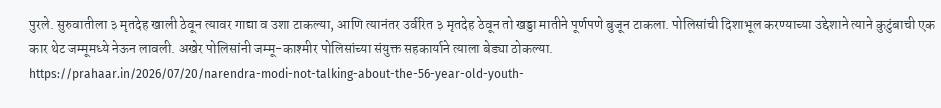पुरले. सुरुवातीला ३ मृतदेह खाली ठेवून त्यावर गाद्या व उशा टाकल्या, आणि त्यानंतर उर्वरित ३ मृतदेह ठेवून तो खड्डा मातीने पूर्णपणे बुजून टाकला. पोलिसांची दिशाभूल करण्याच्या उद्देशाने त्याने कुटुंबाची एक कार थेट जम्मूमध्ये नेऊन लावली. अखेर पोलिसांनी जम्मू-काश्मीर पोलिसांच्या संयुक्त सहकार्याने त्याला बेड्या ठोकल्या.
https://prahaar.in/2026/07/20/narendra-modi-not-talking-about-the-56-year-old-youth-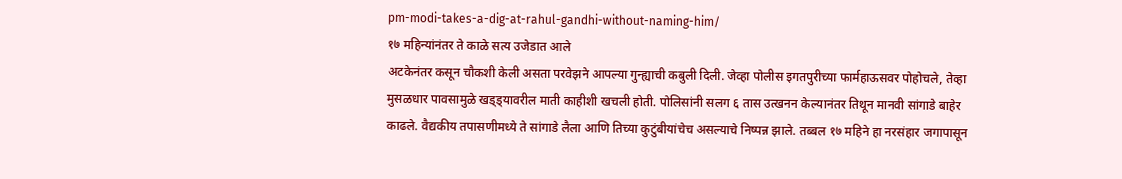pm-modi-takes-a-dig-at-rahul-gandhi-without-naming-him/
१७ महिन्यांनंतर ते काळे सत्य उजेडात आले
अटकेनंतर कसून चौकशी केली असता परवेझने आपल्या गुन्ह्याची कबुली दिली. जेव्हा पोलीस इगतपुरीच्या फार्महाऊसवर पोहोचले, तेव्हा मुसळधार पावसामुळे खड्ड्यावरील माती काहीशी खचली होती. पोलिसांनी सलग ६ तास उत्खनन केल्यानंतर तिथून मानवी सांगाडे बाहेर काढले. वैद्यकीय तपासणीमध्ये ते सांगाडे लैला आणि तिच्या कुटुंबीयांचेच असल्याचे निष्पन्न झाले. तब्बल १७ महिने हा नरसंहार जगापासून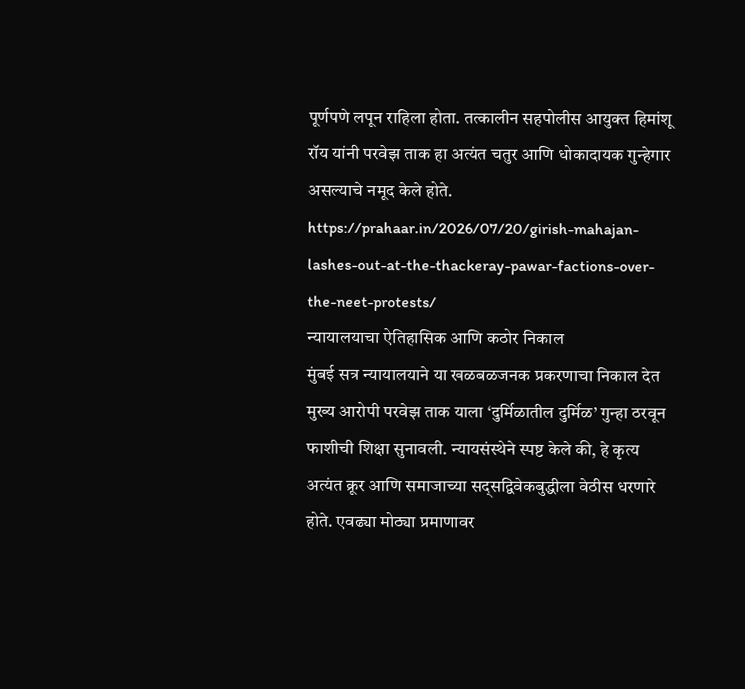पूर्णपणे लपून राहिला होता. तत्कालीन सहपोलीस आयुक्त हिमांशू रॉय यांनी परवेझ ताक हा अत्यंत चतुर आणि धोकादायक गुन्हेगार असल्याचे नमूद केले होते.
https://prahaar.in/2026/07/20/girish-mahajan-lashes-out-at-the-thackeray-pawar-factions-over-the-neet-protests/
न्यायालयाचा ऐतिहासिक आणि कठोर निकाल
मुंबई सत्र न्यायालयाने या खळबळजनक प्रकरणाचा निकाल देत मुख्य आरोपी परवेझ ताक याला ‘दुर्मिळातील दुर्मिळ’ गुन्हा ठरवून फाशीची शिक्षा सुनावली. न्यायसंस्थेने स्पष्ट केले की, हे कृत्य अत्यंत क्रूर आणि समाजाच्या सद्सद्विवेकबुद्धीला वेठीस धरणारे होते. एवढ्या मोठ्या प्रमाणावर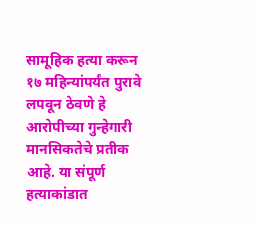सामूहिक हत्या करून १७ महिन्यांपर्यंत पुरावे लपवून ठेवणे हे आरोपीच्या गुन्हेगारी मानसिकतेचे प्रतीक आहे. या संपूर्ण हत्याकांडात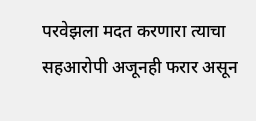परवेझला मदत करणारा त्याचा सहआरोपी अजूनही फरार असून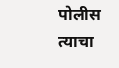पोलीस त्याचा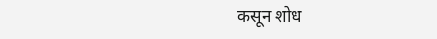कसून शोध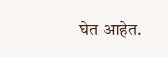घेत आहेत.